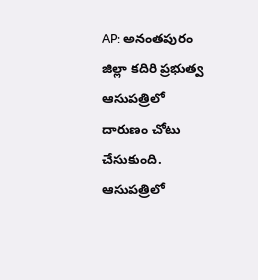AP: అనంతపురం జిల్లా కదిరి ప్రభుత్వ ఆసుపత్రిలో దారుణం చోటు చేసుకుంది. ఆసుపత్రిలో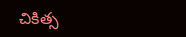చికిత్స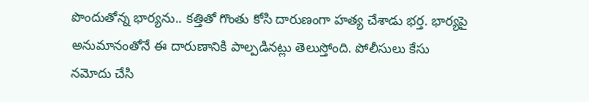పొందుతోన్న భార్యను.. కత్తితో గొంతు కోసి దారుణంగా హత్య చేశాడు భర్త. భార్యపై అనుమానంతోనే ఈ దారుణానికి పాల్పడినట్లు తెలుస్తోంది. పోలీసులు కేసు నమోదు చేసి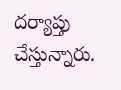దర్యాప్తు చేస్తున్నారు.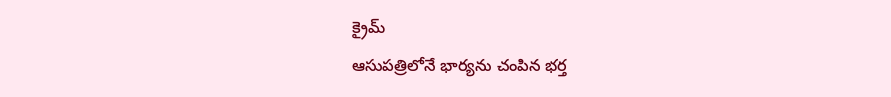క్రైమ్
ఆసుపత్రిలోనే భార్యను చంపిన భర్త